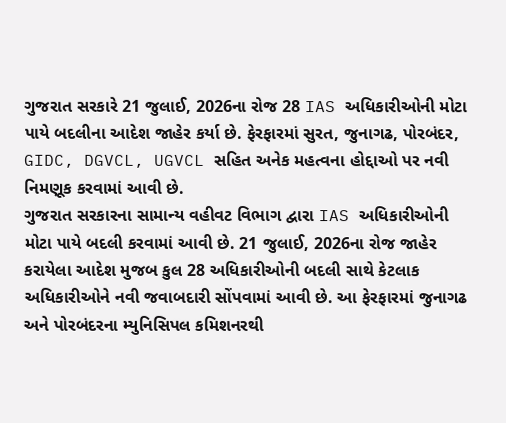ગુજરાત સરકારે 21 જુલાઈ, 2026ના રોજ 28 IAS અધિકારીઓની મોટા પાયે બદલીના આદેશ જાહેર કર્યા છે. ફેરફારમાં સુરત, જુનાગઢ, પોરબંદર, GIDC, DGVCL, UGVCL સહિત અનેક મહત્વના હોદ્દાઓ પર નવી નિમણૂક કરવામાં આવી છે.
ગુજરાત સરકારના સામાન્ય વહીવટ વિભાગ દ્વારા IAS અધિકારીઓની મોટા પાયે બદલી કરવામાં આવી છે. 21 જુલાઈ, 2026ના રોજ જાહેર કરાયેલા આદેશ મુજબ કુલ 28 અધિકારીઓની બદલી સાથે કેટલાક અધિકારીઓને નવી જવાબદારી સોંપવામાં આવી છે. આ ફેરફારમાં જુનાગઢ અને પોરબંદરના મ્યુનિસિપલ કમિશનરથી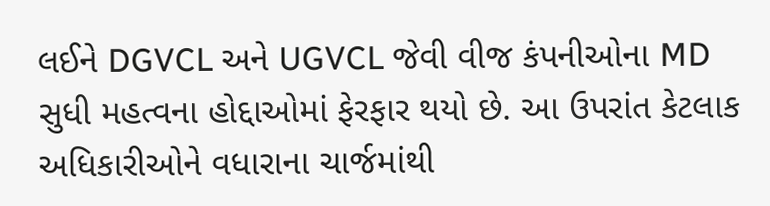લઈને DGVCL અને UGVCL જેવી વીજ કંપનીઓના MD સુધી મહત્વના હોદ્દાઓમાં ફેરફાર થયો છે. આ ઉપરાંત કેટલાક અધિકારીઓને વધારાના ચાર્જમાંથી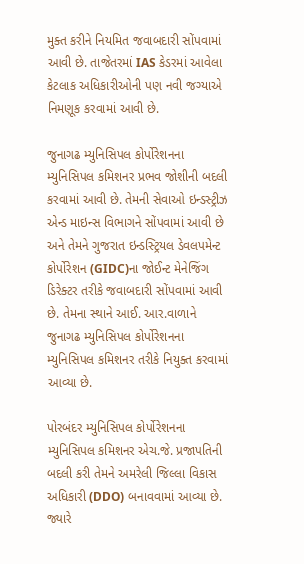મુક્ત કરીને નિયમિત જવાબદારી સોંપવામાં આવી છે. તાજેતરમાં IAS કેડરમાં આવેલા કેટલાક અધિકારીઓની પણ નવી જગ્યાએ નિમણૂક કરવામાં આવી છે.

જુનાગઢ મ્યુનિસિપલ કોર્પોરેશનના મ્યુનિસિપલ કમિશનર પ્રભવ જોશીની બદલી કરવામાં આવી છે. તેમની સેવાઓ ઇન્ડસ્ટ્રીઝ એન્ડ માઇન્સ વિભાગને સોંપવામાં આવી છે અને તેમને ગુજરાત ઇન્ડસ્ટ્રિયલ ડેવલપમેન્ટ કોર્પોરેશન (GIDC)ના જોઈન્ટ મેનેજિંગ ડિરેક્ટર તરીકે જવાબદારી સોંપવામાં આવી છે. તેમના સ્થાને આઈ. આર.વાળાને જુનાગઢ મ્યુનિસિપલ કોર્પોરેશનના મ્યુનિસિપલ કમિશનર તરીકે નિયુક્ત કરવામાં આવ્યા છે.

પોરબંદર મ્યુનિસિપલ કોર્પોરેશનના મ્યુનિસિપલ કમિશનર એચ.જે. પ્રજાપતિની બદલી કરી તેમને અમરેલી જિલ્લા વિકાસ અધિકારી (DDO) બનાવવામાં આવ્યા છે. જ્યારે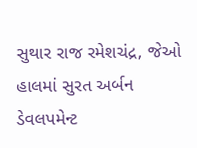સુથાર રાજ રમેશચંદ્ર, જેઓ હાલમાં સુરત અર્બન ડેવલપમેન્ટ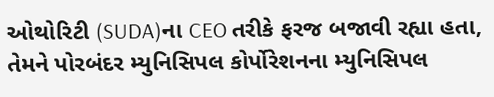ઓથોરિટી (SUDA)ના CEO તરીકે ફરજ બજાવી રહ્યા હતા, તેમને પોરબંદર મ્યુનિસિપલ કોર્પોરેશનના મ્યુનિસિપલ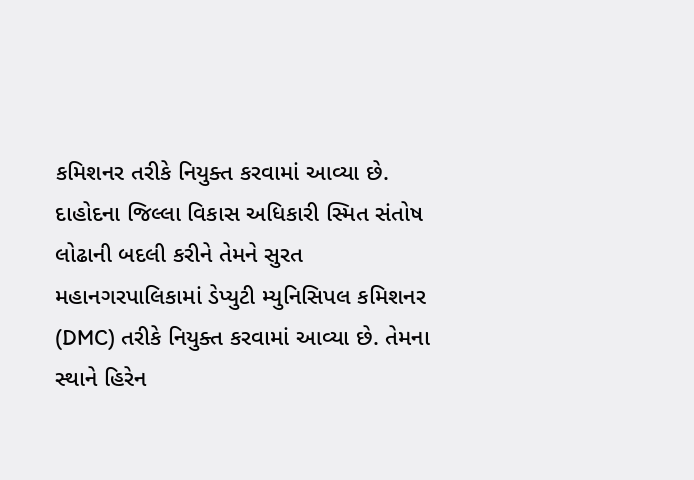કમિશનર તરીકે નિયુક્ત કરવામાં આવ્યા છે.
દાહોદના જિલ્લા વિકાસ અધિકારી સ્મિત સંતોષ લોઢાની બદલી કરીને તેમને સુરત મહાનગરપાલિકામાં ડેપ્યુટી મ્યુનિસિપલ કમિશનર (DMC) તરીકે નિયુક્ત કરવામાં આવ્યા છે. તેમના સ્થાને હિરેન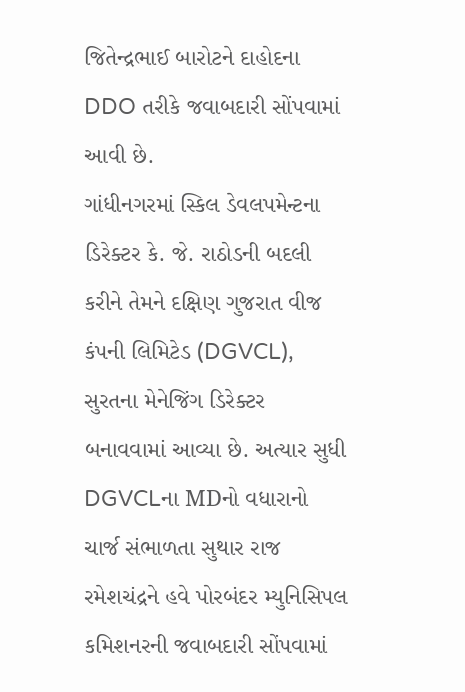જિતેન્દ્રભાઈ બારોટને દાહોદના DDO તરીકે જવાબદારી સોંપવામાં આવી છે.
ગાંધીનગરમાં સ્કિલ ડેવલપમેન્ટના ડિરેક્ટર કે. જે. રાઠોડની બદલી કરીને તેમને દક્ષિણ ગુજરાત વીજ કંપની લિમિટેડ (DGVCL), સુરતના મેનેજિંગ ડિરેક્ટર બનાવવામાં આવ્યા છે. અત્યાર સુધી DGVCLના MDનો વધારાનો ચાર્જ સંભાળતા સુથાર રાજ રમેશચંદ્રને હવે પોરબંદર મ્યુનિસિપલ કમિશનરની જવાબદારી સોંપવામાં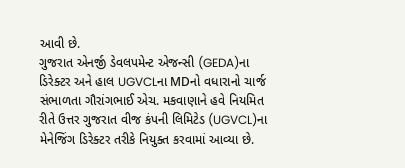આવી છે.
ગુજરાત એનર્જી ડેવલપમેન્ટ એજન્સી (GEDA)ના ડિરેક્ટર અને હાલ UGVCLના MDનો વધારાનો ચાર્જ સંભાળતા ગૌરાંગભાઈ એચ. મકવાણાને હવે નિયમિત રીતે ઉત્તર ગુજરાત વીજ કંપની લિમિટેડ (UGVCL)ના મેનેજિંગ ડિરેક્ટર તરીકે નિયુક્ત કરવામાં આવ્યા છે.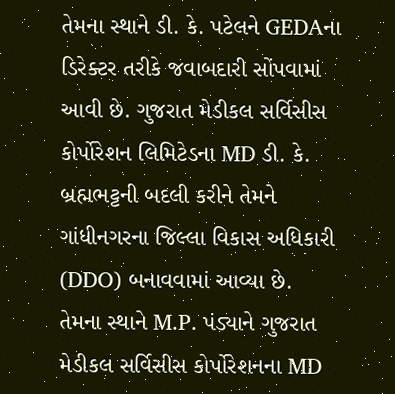તેમના સ્થાને ડી. કે. પટેલને GEDAના ડિરેક્ટર તરીકે જવાબદારી સોંપવામાં આવી છે. ગુજરાત મેડીકલ સર્વિસીસ કોર્પોરેશન લિમિટેડના MD ડી. કે. બ્રહ્મભટ્ટની બદલી કરીને તેમને ગાંધીનગરના જિલ્લા વિકાસ અધિકારી (DDO) બનાવવામાં આવ્યા છે. તેમના સ્થાને M.P. પંડ્યાને ગુજરાત મેડીકલ સર્વિસીસ કોર્પોરેશનના MD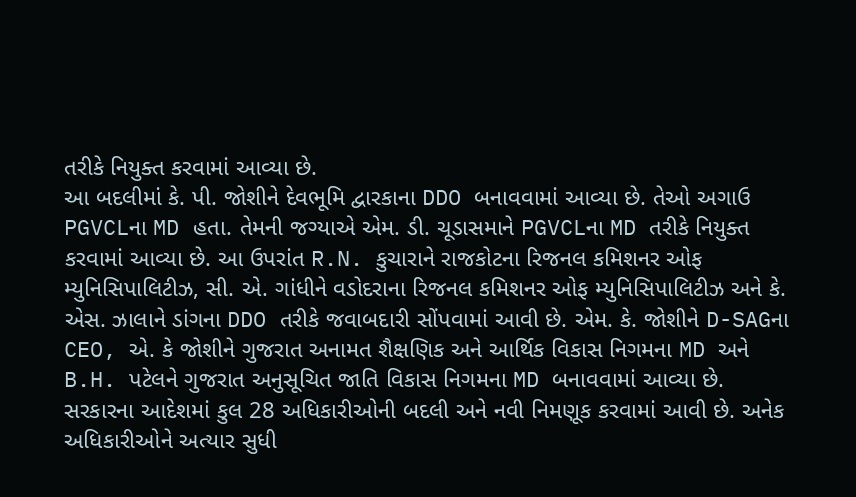તરીકે નિયુક્ત કરવામાં આવ્યા છે.
આ બદલીમાં કે. પી. જોશીને દેવભૂમિ દ્વારકાના DDO બનાવવામાં આવ્યા છે. તેઓ અગાઉ PGVCLના MD હતા. તેમની જગ્યાએ એમ. ડી. ચૂડાસમાને PGVCLના MD તરીકે નિયુક્ત કરવામાં આવ્યા છે. આ ઉપરાંત R.N. કુચારાને રાજકોટના રિજનલ કમિશનર ઓફ મ્યુનિસિપાલિટીઝ, સી. એ. ગાંધીને વડોદરાના રિજનલ કમિશનર ઓફ મ્યુનિસિપાલિટીઝ અને કે. એસ. ઝાલાને ડાંગના DDO તરીકે જવાબદારી સોંપવામાં આવી છે. એમ. કે. જોશીને D-SAGના CEO, એ. કે જોશીને ગુજરાત અનામત શૈક્ષણિક અને આર્થિક વિકાસ નિગમના MD અને B.H. પટેલને ગુજરાત અનુસૂચિત જાતિ વિકાસ નિગમના MD બનાવવામાં આવ્યા છે.
સરકારના આદેશમાં કુલ 28 અધિકારીઓની બદલી અને નવી નિમણૂક કરવામાં આવી છે. અનેક અધિકારીઓને અત્યાર સુધી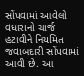સોંપવામાં આવેલો વધારાનો ચાર્જ હટાવીને નિયમિત જવાબદારી સોંપવામાં આવી છે. આ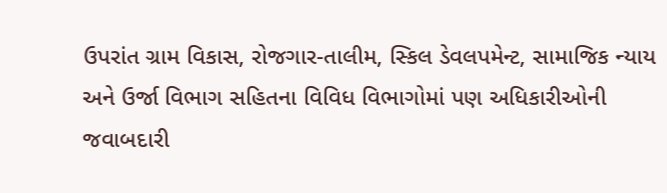ઉપરાંત ગ્રામ વિકાસ, રોજગાર-તાલીમ, સ્કિલ ડેવલપમેન્ટ, સામાજિક ન્યાય અને ઉર્જા વિભાગ સહિતના વિવિધ વિભાગોમાં પણ અધિકારીઓની જવાબદારી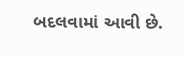બદલવામાં આવી છે.